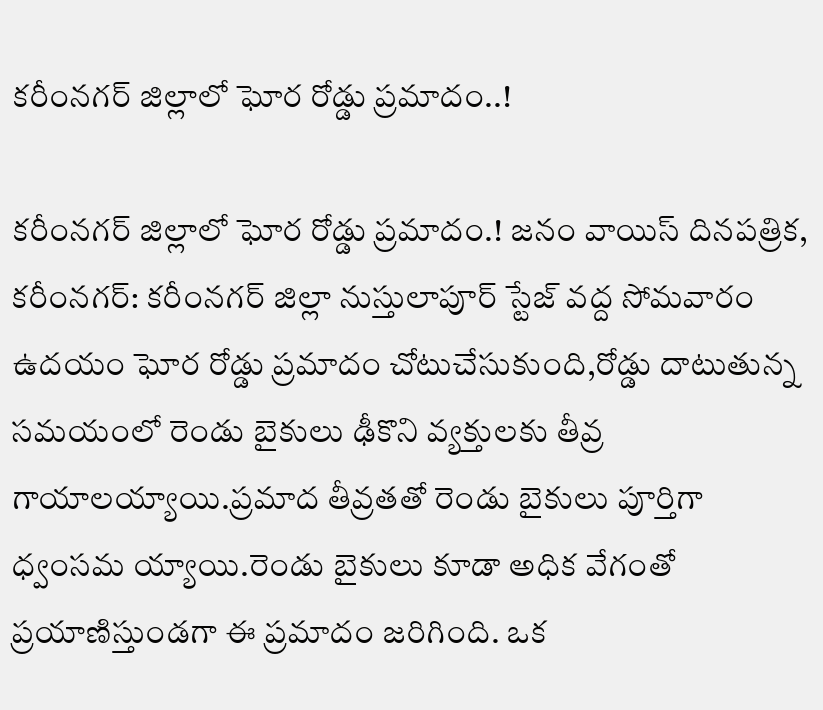కరీంనగర్ జిల్లాలో ఘోర రోడ్డు ప్రమాదం..!

కరీంనగర్ జిల్లాలో ఘోర రోడ్డు ప్రమాదం.! జనం వాయిస్ దినపత్రిక, కరీంనగర్: కరీంనగర్ జిల్లా నుస్తులాపూర్ స్టేజ్ వద్ద సోమవారం ఉదయం ఘోర రోడ్డు ప్రమాదం చోటుచేసుకుంది,రోడ్డు దాటుతున్న సమయంలో రెండు బైకులు ఢీకొని వ్యక్తులకు తీవ్ర గాయాలయ్యాయి.ప్రమాద తీవ్రతతో రెండు బైకులు పూర్తిగా ధ్వంసమ య్యాయి.రెండు బైకులు కూడా అధిక వేగంతో ప్రయాణిస్తుండగా ఈ ప్రమాదం జరిగింది. ఒక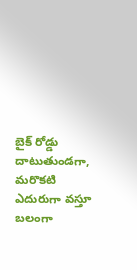బైక్ రోడ్డు దాటుతుండగా, మరొకటి ఎదురుగా వస్తూ బలంగా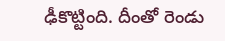ఢీకొట్టింది. దీంతో రెండు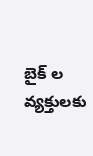బైక్ ల వ్యక్తులకు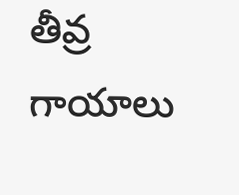తీవ్ర గాయాలు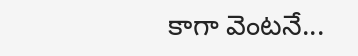కాగా వెంటనే...